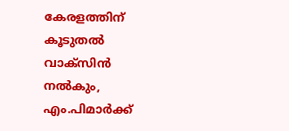കേരളത്തിന് കൂടുതല്‍ വാക്‌സിന്‍ നല്‍കും, എം.പിമാര്‍ക്ക്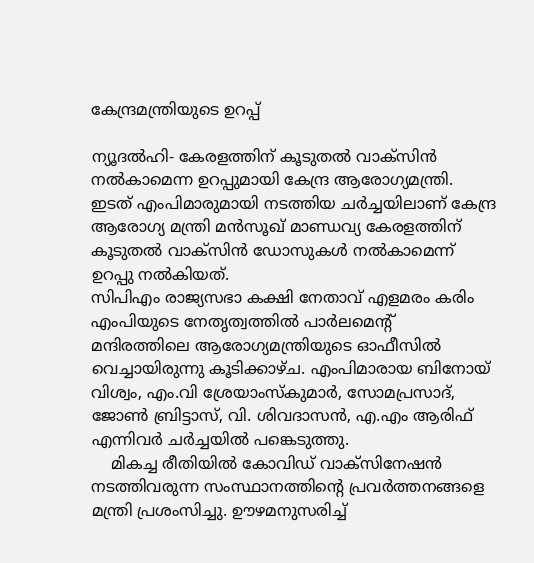കേന്ദ്രമന്ത്രിയുടെ ഉറപ്പ്

ന്യൂദല്‍ഹി- കേരളത്തിന് കൂടുതല്‍ വാക്‌സിന്‍ നല്‍കാമെന്ന ഉറപ്പുമായി കേന്ദ്ര ആരോഗ്യമന്ത്രി. ഇടത് എംപിമാരുമായി നടത്തിയ ചര്‍ച്ചയിലാണ് കേന്ദ്ര ആരോഗ്യ മന്ത്രി മന്‍സൂഖ് മാണ്ഡവ്യ കേരളത്തിന് കൂടുതല്‍ വാക്‌സിന്‍ ഡോസുകള്‍ നല്‍കാമെന്ന് ഉറപ്പു നല്‍കിയത്.
സിപിഎം രാജ്യസഭാ കക്ഷി നേതാവ് എളമരം കരിം എംപിയുടെ നേതൃത്വത്തില്‍ പാര്‍ലമെന്റ് മന്ദിരത്തിലെ ആരോഗ്യമന്ത്രിയുടെ ഓഫീസില്‍ വെച്ചായിരുന്നു കൂടിക്കാഴ്ച. എംപിമാരായ ബിനോയ് വിശ്വം, എം.വി ശ്രേയാംസ്‌കുമാര്‍, സോമപ്രസാദ്, ജോണ്‍ ബ്രിട്ടാസ്, വി. ശിവദാസന്‍, എ.എം ആരിഫ് എന്നിവര്‍ ചര്‍ച്ചയില്‍ പങ്കെടുത്തു.
    മികച്ച രീതിയില്‍ കോവിഡ് വാക്സിനേഷന്‍ നടത്തിവരുന്ന സംസ്ഥാനത്തിന്റെ പ്രവര്‍ത്തനങ്ങളെ മന്ത്രി പ്രശംസിച്ചു. ഊഴമനുസരിച്ച്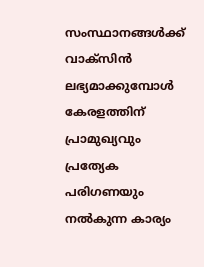സംസ്ഥാനങ്ങള്‍ക്ക് വാക്സിന്‍ ലഭ്യമാക്കുമ്പോള്‍ കേരളത്തിന് പ്രാമുഖ്യവും പ്രത്യേക പരിഗണയും നല്‍കുന്ന കാര്യം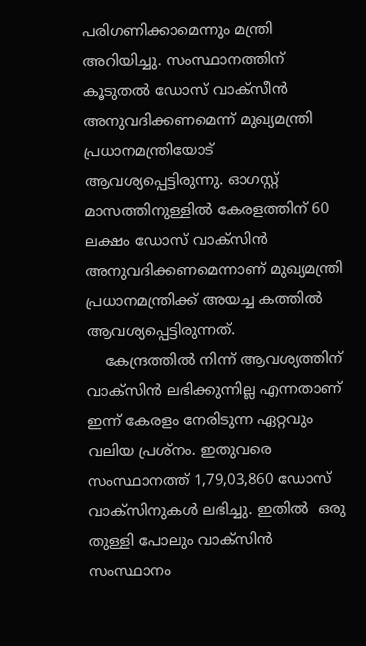പരിഗണിക്കാമെന്നും മന്ത്രി അറിയിച്ചു. സംസ്ഥാനത്തിന് കൂടുതല്‍ ഡോസ് വാക്സീന്‍ അനുവദിക്കണമെന്ന് മുഖ്യമന്ത്രി പ്രധാനമന്ത്രിയോട് ആവശ്യപ്പെട്ടിരുന്നു. ഓഗസ്റ്റ് മാസത്തിനുള്ളില്‍ കേരളത്തിന് 60 ലക്ഷം ഡോസ് വാക്സിന്‍ അനുവദിക്കണമെന്നാണ് മുഖ്യമന്ത്രി പ്രധാനമന്ത്രിക്ക് അയച്ച കത്തില്‍ ആവശ്യപ്പെട്ടിരുന്നത്.
    കേന്ദ്രത്തില്‍ നിന്ന് ആവശ്യത്തിന് വാക്സിന്‍ ലഭിക്കുന്നില്ല എന്നതാണ് ഇന്ന് കേരളം നേരിടുന്ന ഏറ്റവും വലിയ പ്രശ്‌നം. ഇതുവരെ സംസ്ഥാനത്ത് 1,79,03,860 ഡോസ് വാക്‌സിനുകള്‍ ലഭിച്ചു. ഇതില്‍  ഒരു തുള്ളി പോലും വാക്‌സിന്‍ സംസ്ഥാനം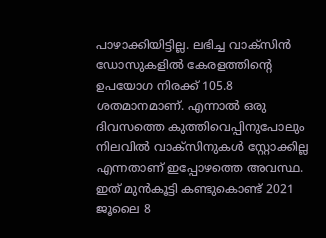പാഴാക്കിയിട്ടില്ല. ലഭിച്ച വാക്സിന്‍ ഡോസുകളില്‍ കേരളത്തിന്റെ ഉപയോഗ നിരക്ക് 105.8 ശതമാനമാണ്. എന്നാല്‍ ഒരു ദിവസത്തെ കുത്തിവെപ്പിനുപോലും നിലവില്‍ വാക്‌സിനുകള്‍ സ്റ്റോക്കില്ല എന്നതാണ് ഇപ്പോഴത്തെ അവസ്ഥ. ഇത് മുന്‍കൂട്ടി കണ്ടുകൊണ്ട് 2021 ജൂലൈ 8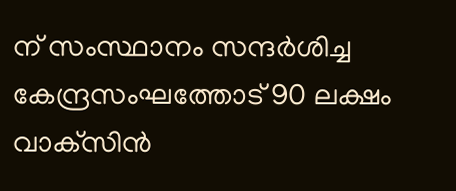ന് സംസ്ഥാനം സന്ദര്‍ശിച്ച കേന്ദ്രസംഘത്തോട് 90 ലക്ഷം വാക്‌സിന്‍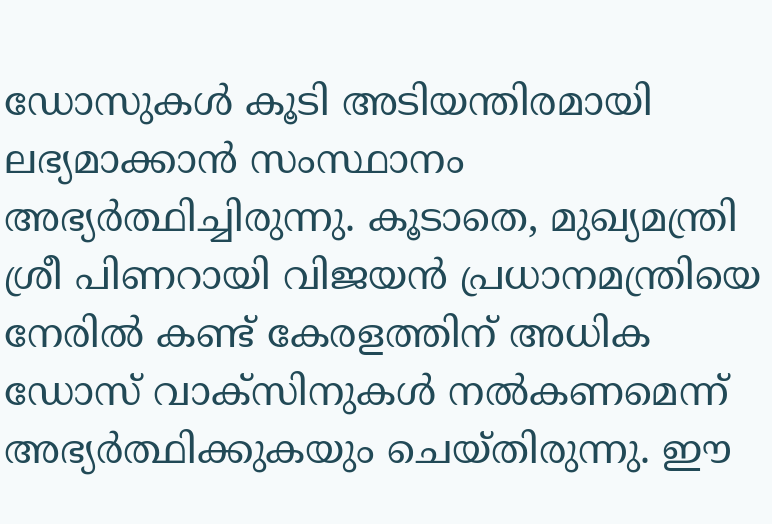ഡോസുകള്‍ കൂടി അടിയന്തിരമായി ലഭ്യമാക്കാന്‍ സംസ്ഥാനം അഭ്യര്‍ത്ഥിച്ചിരുന്നു. കൂടാതെ, മുഖ്യമന്ത്രി ശ്രീ പിണറായി വിജയന്‍ പ്രധാനമന്ത്രിയെ നേരില്‍ കണ്ട് കേരളത്തിന് അധിക ഡോസ് വാക്‌സിനുകള്‍ നല്‍കണമെന്ന് അഭ്യര്‍ത്ഥിക്കുകയും ചെയ്തിരുന്നു. ഈ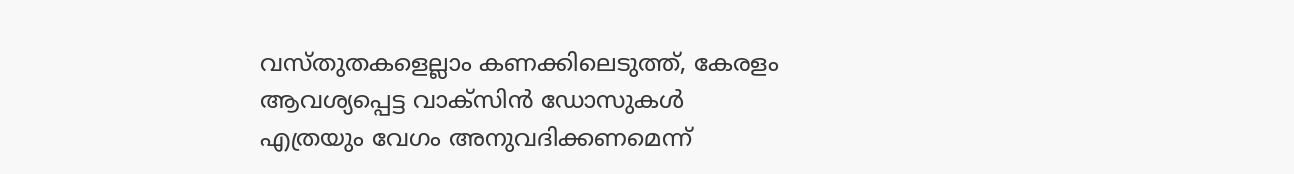വസ്തുതകളെല്ലാം കണക്കിലെടുത്ത്, കേരളം ആവശ്യപ്പെട്ട വാക്‌സിന്‍ ഡോസുകള്‍ എത്രയും വേഗം അനുവദിക്കണമെന്ന്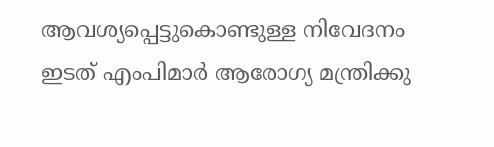ആവശ്യപ്പെട്ടുകൊണ്ടുള്ള നിവേദനം ഇടത് എംപിമാര്‍ ആരോഗ്യ മന്ത്രിക്കു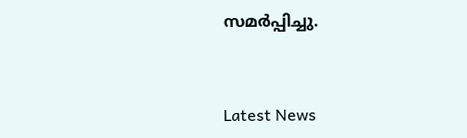സമര്‍പ്പിച്ചു.



Latest News